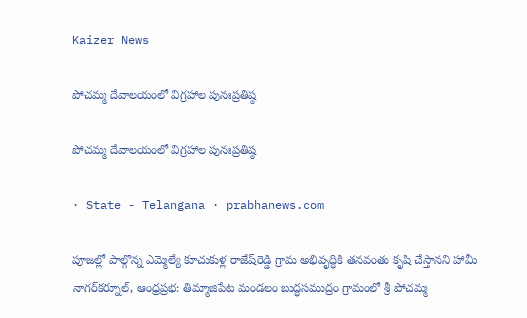Kaizer News

పోచమ్మ దేవాలయంలో విగ్రహాల పునఃప్రతిష్ఠ

పోచమ్మ దేవాలయంలో విగ్రహాల పునఃప్రతిష్ఠ

· State - Telangana · prabhanews.com

పూజల్లో పాల్గొన్న ఎమ్మెల్యే కూచుకుళ్ల రాజేష్‌రెడ్డి గ్రామ అభివృద్ధికి తనవంతు కృషి చేస్తానని హామీ నాగర్‌కర్నూల్, ఆంధ్రప్రభ: తిమ్మాజిపేట మండలం బుద్ధసముద్రం గ్రామంలో శ్రీ పోచమ్మ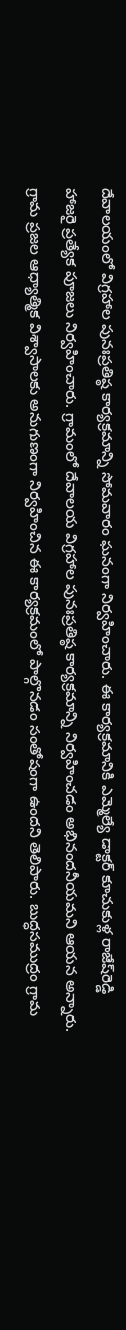దేవాలయంలో విగ్రహాల పునఃప్రతిష్ఠ కార్యక్రమాన్ని సోమవారం ఘనంగా నిర్వహించారు. ఈ కార్యక్రమానికి ఎమ్మెల్యే డాక్టర్‌ కూచుకుళ్ల రాజేష్‌రెడ్డి హాజరై ప్రత్యేక పూజలు నిర్వహించారు. గ్రామంలో దేవాలయ విగ్రహాల పునఃప్రతిష్ఠ కార్యక్రమాన్ని నిర్వహించడం అభినందనీయమని ఆయన అన్నారు. గ్రామ ప్రజల ఆధ్యాత్మిక విశ్వాసాలకు అనుగుణంగా నిర్వహించిన ఈ కార్యక్రమంలో పాల్గొనడం సంతోషంగా ఉందని తెలిపారు. బుద్ధసముద్రం గ్రామ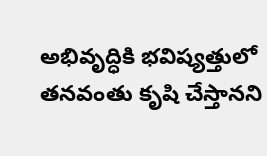అభివృద్ధికి భవిష్యత్తులో తనవంతు కృషి చేస్తానని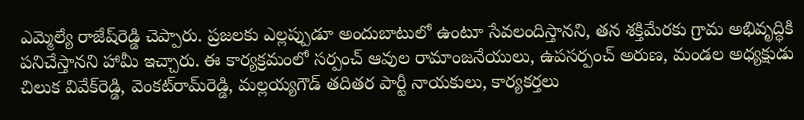ఎమ్మెల్యే రాజేష్‌రెడ్డి చెప్పారు. ప్రజలకు ఎల్లప్పుడూ అందుబాటులో ఉంటూ సేవలందిస్తానని, తన శక్తిమేరకు గ్రామ అభివృద్ధికి పనిచేస్తానని హామీ ఇచ్చారు. ఈ కార్యక్రమంలో సర్పంచ్‌ ఆవుల రామాంజనేయులు, ఉపసర్పంచ్‌ అరుణ, మండల అధ్యక్షుడు చిలుక వివేక్‌రెడ్డి, వెంకట్‌రామ్‌రెడ్డి, మల్లయ్యగౌడ్‌ తదితర పార్టీ నాయకులు, కార్యకర్తలు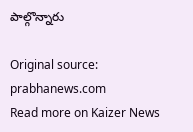పాల్గొన్నారు

Original source: prabhanews.com
Read more on Kaizer News